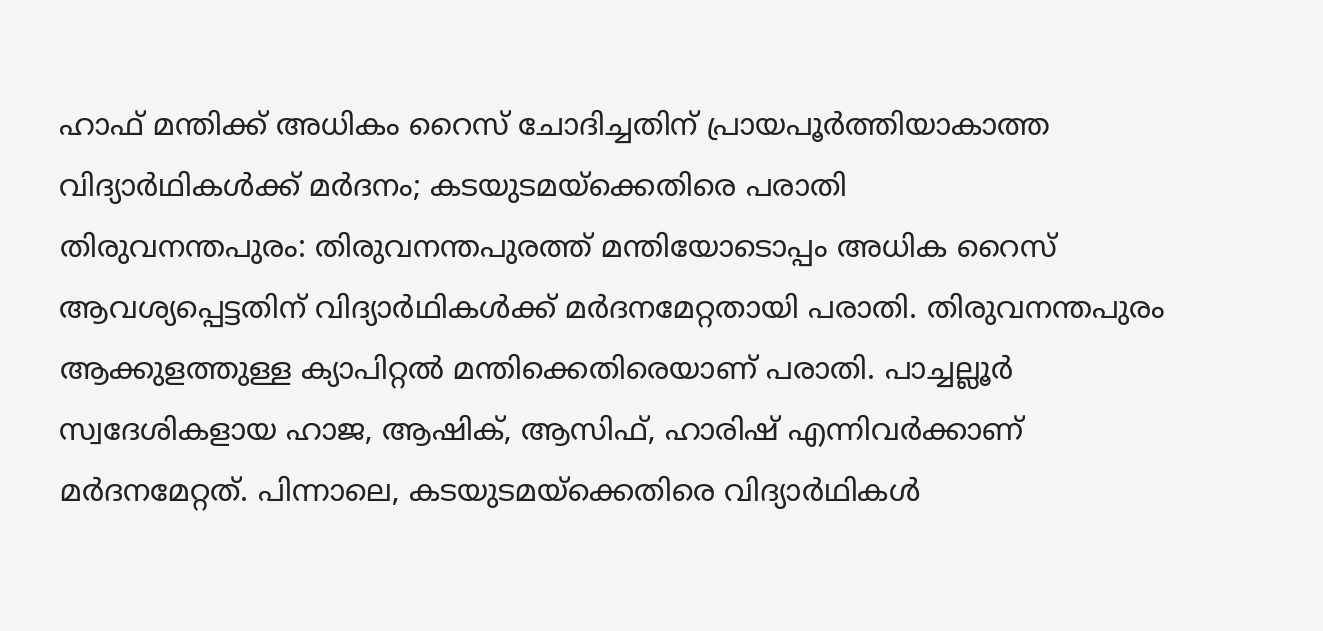ഹാഫ് മന്തിക്ക് അധികം റൈസ് ചോദിച്ചതിന് പ്രായപൂർത്തിയാകാത്ത വിദ്യാർഥികൾക്ക് മർദനം; കടയുടമയ്ക്കെതിരെ പരാതി
തിരുവനന്തപുരം: തിരുവനന്തപുരത്ത് മന്തിയോടൊപ്പം അധിക റൈസ് ആവശ്യപ്പെട്ടതിന് വിദ്യാർഥികൾക്ക് മർദനമേറ്റതായി പരാതി. തിരുവനന്തപുരം ആക്കുളത്തുള്ള ക്യാപിറ്റൽ മന്തിക്കെതിരെയാണ് പരാതി. പാച്ചല്ലൂർ സ്വദേശികളായ ഹാജ, ആഷിക്, ആസിഫ്, ഹാരിഷ് എന്നിവർക്കാണ് മർദനമേറ്റത്. പിന്നാലെ, കടയുടമയ്ക്കെതിരെ വിദ്യാർഥികൾ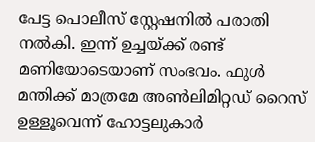പേട്ട പൊലീസ് സ്റ്റേഷനിൽ പരാതി നൽകി. ഇന്ന് ഉച്ചയ്ക്ക് രണ്ട് മണിയോടെയാണ് സംഭവം. ഫുൾ മന്തിക്ക് മാത്രമേ അൺലിമിറ്റഡ് റൈസ് ഉള്ളൂവെന്ന് ഹോട്ടലുകാർ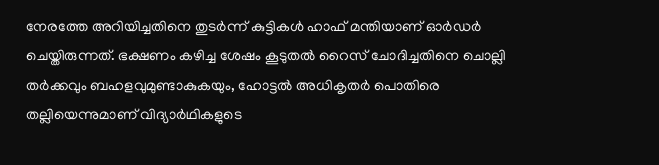നേരത്തേ അറിയിച്ചതിനെ തുടർന്ന് കുട്ടികൾ ഹാഫ് മന്തിയാണ് ഓർഡർ ചെയ്തിരുന്നത്. ഭക്ഷണം കഴിച്ച ശേഷം കൂടുതൽ റൈസ് ചോദിച്ചതിനെ ചൊല്ലി തർക്കവും ബഹളവുമുണ്ടാകുകയും, ഹോട്ടൽ അധികൃതർ പൊതിരെ തല്ലിയെന്നുമാണ് വിദ്യാർഥികളുടെ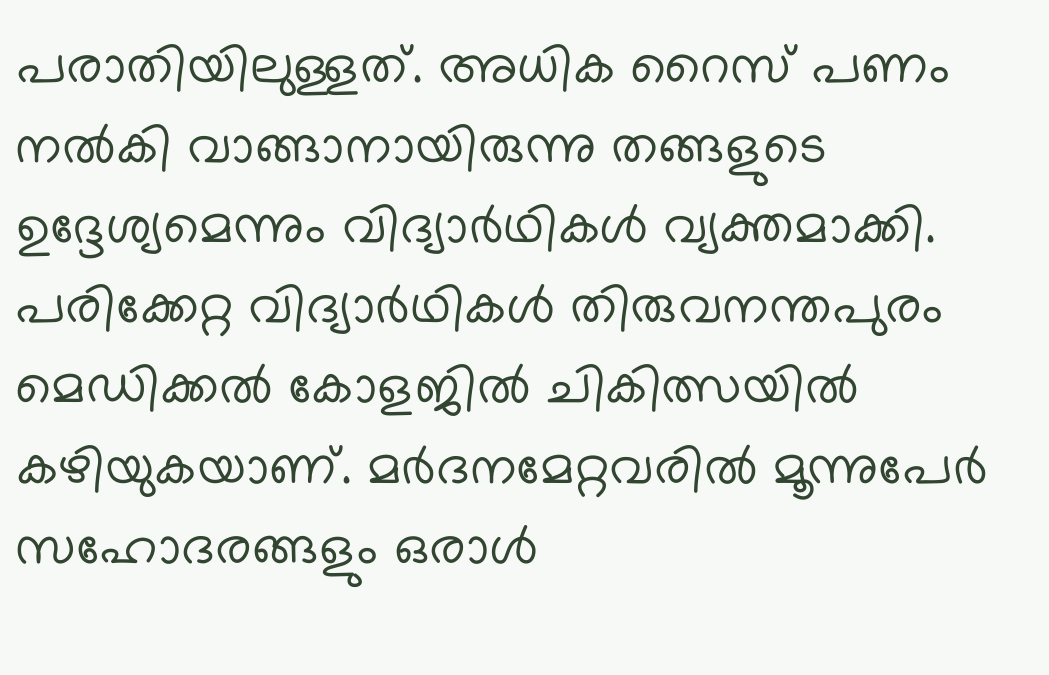പരാതിയിലുള്ളത്. അധിക റൈസ് പണം നൽകി വാങ്ങാനായിരുന്നു തങ്ങളുടെ ഉദ്ദേശ്യമെന്നും വിദ്യാർഥികൾ വ്യക്തമാക്കി. പരിക്കേറ്റ വിദ്യാർഥികൾ തിരുവനന്തപുരം മെഡിക്കൽ കോളജിൽ ചികിത്സയിൽ കഴിയുകയാണ്. മർദനമേറ്റവരിൽ മൂന്നുപേർ സഹോദരങ്ങളും ഒരാൾ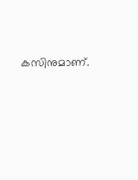കസിനുമാണ്.